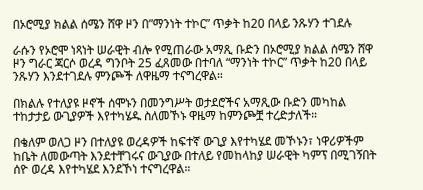በኦሮሚያ ክልል ሰሜን ሸዋ ዞን በ”ማንነት ተኮር” ጥቃት ከ20 በላይ ንጹሃን ተገደሉ

ራሱን የኦሮሞ ነጻነት ሠራዊት ብሎ የሚጠራው አማጺ ቡድን በኦሮሚያ ክልል ሰሜን ሸዋ ዞን ግራር ጃርሶ ወረዳ ግንቦት 25 ፈጸመው በተባለ “ማንነት ተኮር” ጥቃት ከ20 በላይ ንጹሃን እንደተገደሉ ምንጮች ለዋዜማ ተናግረዋል።

በክልሉ የተለያዩ ዞኖች ሰሞኑን በመንግሥት ወታደሮችና አማጺው ቡድን መካከል ተከታታይ ውጊያዎች እየተካሄዱ ስለመኾኑ ዋዜማ ከምንጮቿ ተረድታለች።

በቄለም ወለጋ ዞን በተለያዩ ወረዳዎች ከፍተኛ ውጊያ እየተካሄደ መኾኑን፣ ነዋሪዎችም ከቤት ለመውጣት እንደተቸገሩና ውጊያው በተለይ የመከላከያ ሠራዊት ካምፕ በሚገኝበት ሰዮ ወረዳ እየተካሄደ እንደኾነ ተናግረዋል።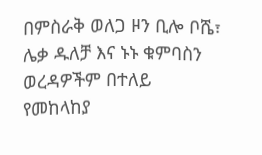በምስራቅ ወለጋ ዞን ቢሎ ቦሼ፣ ሌቃ ዱለቻ እና ኑኑ ቁምባስን ወረዳዎችም በተለይ የመከላከያ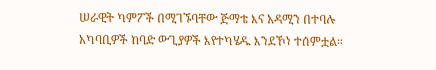ሠራዊት ካምፖች በሚገኙባቸው ጅማቴ እና አዳሚን በተባሉ አካባቢዎች ከባድ ውጊያዎች እየተካሄዱ እንደኾነ ተሰምቷል።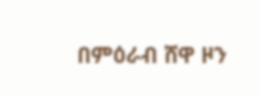በምዕራብ ሸዋ ዞን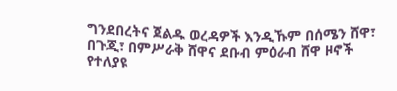ግንደበረትና ጀልዱ ወረዳዎች እንዲኹም በሰሜን ሸዋ፣ በጉጂ፣ በምሥራቅ ሸዋና ደቡብ ምዕራብ ሸዋ ዞኖች የተለያዩ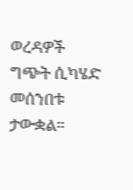ወረዳዎች ግጭት ሲካሄድ መሰንበቱ ታውቋል።